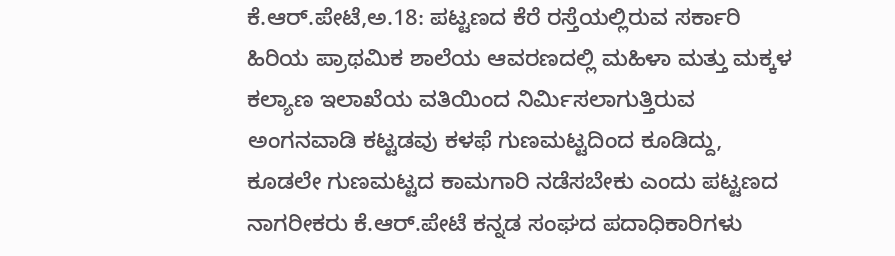ಕೆ.ಆರ್.ಪೇಟೆ,ಅ.18: ಪಟ್ಟಣದ ಕೆರೆ ರಸ್ತೆಯಲ್ಲಿರುವ ಸರ್ಕಾರಿ ಹಿರಿಯ ಪ್ರಾಥಮಿಕ ಶಾಲೆಯ ಆವರಣದಲ್ಲಿ ಮಹಿಳಾ ಮತ್ತು ಮಕ್ಕಳ ಕಲ್ಯಾಣ ಇಲಾಖೆಯ ವತಿಯಿಂದ ನಿರ್ಮಿಸಲಾಗುತ್ತಿರುವ ಅಂಗನವಾಡಿ ಕಟ್ಟಡವು ಕಳಫೆ ಗುಣಮಟ್ಟದಿಂದ ಕೂಡಿದ್ದು, ಕೂಡಲೇ ಗುಣಮಟ್ಟದ ಕಾಮಗಾರಿ ನಡೆಸಬೇಕು ಎಂದು ಪಟ್ಟಣದ ನಾಗರೀಕರು ಕೆ.ಆರ್.ಪೇಟೆ ಕನ್ನಡ ಸಂಘದ ಪದಾಧಿಕಾರಿಗಳು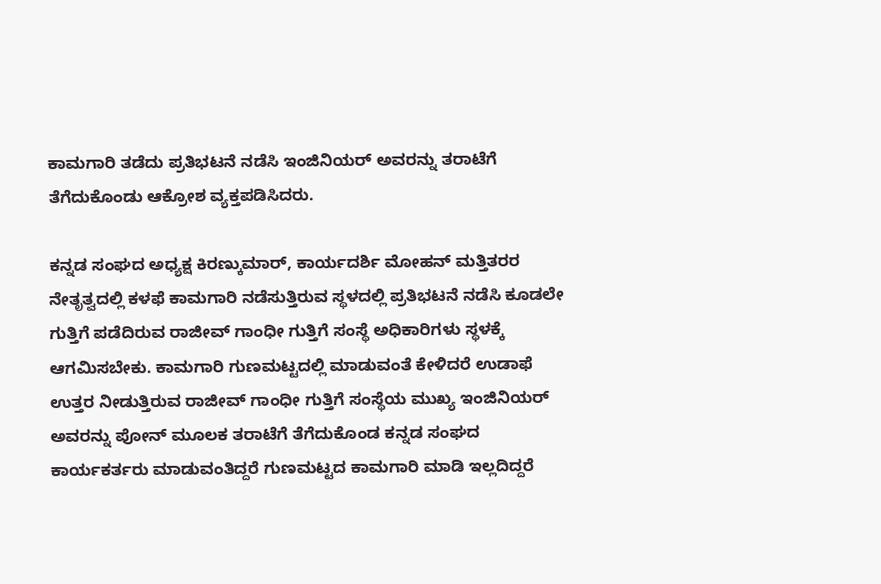ಕಾಮಗಾರಿ ತಡೆದು ಪ್ರತಿಭಟನೆ ನಡೆಸಿ ಇಂಜಿನಿಯರ್ ಅವರನ್ನು ತರಾಟೆಗೆ ತೆಗೆದುಕೊಂಡು ಆಕ್ರೋಶ ವ್ಯಕ್ತಪಡಿಸಿದರು.

ಕನ್ನಡ ಸಂಘದ ಅಧ್ಯಕ್ಷ ಕಿರಣ್ಕುಮಾರ್, ಕಾರ್ಯದರ್ಶಿ ಮೋಹನ್ ಮತ್ತಿತರರ ನೇತೃತ್ವದಲ್ಲಿ ಕಳಫೆ ಕಾಮಗಾರಿ ನಡೆಸುತ್ತಿರುವ ಸ್ಥಳದಲ್ಲಿ ಪ್ರತಿಭಟನೆ ನಡೆಸಿ ಕೂಡಲೇ ಗುತ್ತಿಗೆ ಪಡೆದಿರುವ ರಾಜೀವ್ ಗಾಂಧೀ ಗುತ್ತಿಗೆ ಸಂಸ್ಥೆ ಅಧಿಕಾರಿಗಳು ಸ್ಥಳಕ್ಕೆ ಆಗಮಿಸಬೇಕು. ಕಾಮಗಾರಿ ಗುಣಮಟ್ಟದಲ್ಲಿ ಮಾಡುವಂತೆ ಕೇಳಿದರೆ ಉಡಾಫೆ ಉತ್ತರ ನೀಡುತ್ತಿರುವ ರಾಜೀವ್ ಗಾಂಧೀ ಗುತ್ತಿಗೆ ಸಂಸ್ಥೆಯ ಮುಖ್ಯ ಇಂಜಿನಿಯರ್ ಅವರನ್ನು ಪೋನ್ ಮೂಲಕ ತರಾಟೆಗೆ ತೆಗೆದುಕೊಂಡ ಕನ್ನಡ ಸಂಘದ ಕಾರ್ಯಕರ್ತರು ಮಾಡುವಂತಿದ್ದರೆ ಗುಣಮಟ್ಟದ ಕಾಮಗಾರಿ ಮಾಡಿ ಇಲ್ಲದಿದ್ದರೆ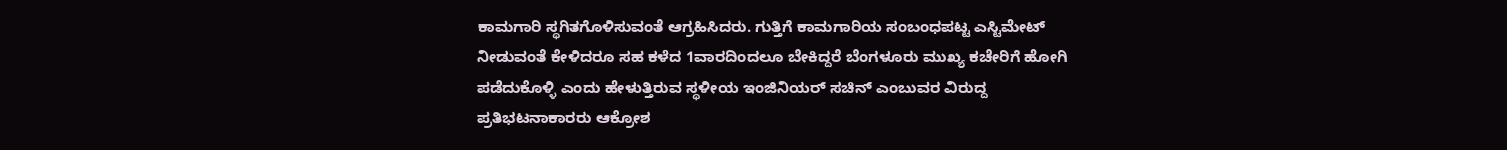ಕಾಮಗಾರಿ ಸ್ಥಗಿತಗೊಳಿಸುವಂತೆ ಆಗ್ರಹಿಸಿದರು. ಗುತ್ತಿಗೆ ಕಾಮಗಾರಿಯ ಸಂಬಂಧಪಟ್ಟ ಎಸ್ಟಿಮೇಟ್ ನೀಡುವಂತೆ ಕೇಳಿದರೂ ಸಹ ಕಳೆದ 1ವಾರದಿಂದಲೂ ಬೇಕಿದ್ದರೆ ಬೆಂಗಳೂರು ಮುಖ್ಯ ಕಚೇರಿಗೆ ಹೋಗಿ ಪಡೆದುಕೊಳ್ಳಿ ಎಂದು ಹೇಳುತ್ತಿರುವ ಸ್ಥಳೀಯ ಇಂಜಿನಿಯರ್ ಸಚಿನ್ ಎಂಬುವರ ವಿರುದ್ದ ಪ್ರತಿಭಟನಾಕಾರರು ಆಕ್ರೋಶ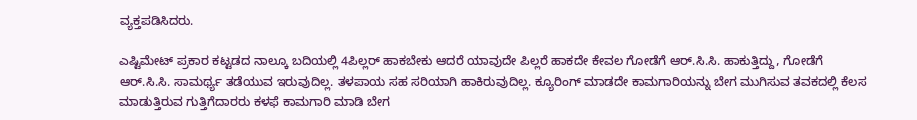ವ್ಯಕ್ತಪಡಿಸಿದರು.

ಎಷ್ಟಿಮೇಟ್ ಪ್ರಕಾರ ಕಟ್ಟಡದ ನಾಲ್ಕೂ ಬದಿಯಲ್ಲಿ 4ಪಿಲ್ಲರ್ ಹಾಕಬೇಕು ಆದರೆ ಯಾವುದೇ ಪಿಲ್ಲರೆ ಹಾಕದೇ ಕೇವಲ ಗೋಡೆಗೆ ಆರ್.ಸಿ.ಸಿ. ಹಾಕುತ್ತಿದ್ದು, ಗೋಡೆಗೆ ಆರ್.ಸಿ.ಸಿ. ಸಾಮರ್ಥ್ಯ ತಡೆಯುವ ಇರುವುದಿಲ್ಲ. ತಳಪಾಯ ಸಹ ಸರಿಯಾಗಿ ಹಾಕಿರುವುದಿಲ್ಲ. ಕ್ಯೂರಿಂಗ್ ಮಾಡದೇ ಕಾಮಗಾರಿಯನ್ನು ಬೇಗ ಮುಗಿಸುವ ತವಕದಲ್ಲಿ ಕೆಲಸ ಮಾಡುತ್ತಿರುವ ಗುತ್ತಿಗೆದಾರರು ಕಳಫೆ ಕಾಮಗಾರಿ ಮಾಡಿ ಬೇಗ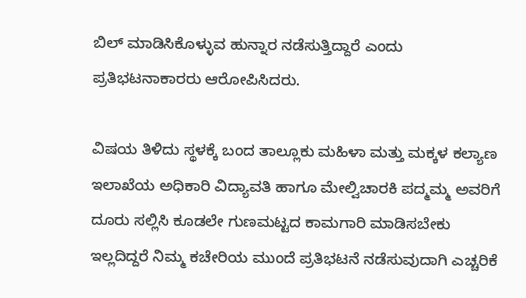ಬಿಲ್ ಮಾಡಿಸಿಕೊಳ್ಳುವ ಹುನ್ನಾರ ನಡೆಸುತ್ತಿದ್ದಾರೆ ಎಂದು ಪ್ರತಿಭಟನಾಕಾರರು ಆರೋಪಿಸಿದರು.

ವಿಷಯ ತಿಳಿದು ಸ್ಥಳಕ್ಕೆ ಬಂದ ತಾಲ್ಲೂಕು ಮಹಿಳಾ ಮತ್ತು ಮಕ್ಕಳ ಕಲ್ಯಾಣ ಇಲಾಖೆಯ ಅಧಿಕಾರಿ ವಿದ್ಯಾವತಿ ಹಾಗೂ ಮೇಲ್ವಿಚಾರಕಿ ಪದ್ಮಮ್ಮ ಅವರಿಗೆ ದೂರು ಸಲ್ಲಿಸಿ ಕೂಡಲೇ ಗುಣಮಟ್ಟದ ಕಾಮಗಾರಿ ಮಾಡಿಸಬೇಕು ಇಲ್ಲದಿದ್ದರೆ ನಿಮ್ಮ ಕಚೇರಿಯ ಮುಂದೆ ಪ್ರತಿಭಟನೆ ನಡೆಸುವುದಾಗಿ ಎಚ್ಚರಿಕೆ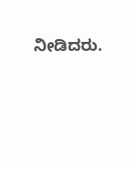ನೀಡಿದರು.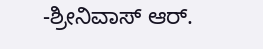-ಶ್ರೀನಿವಾಸ್ ಆರ್.